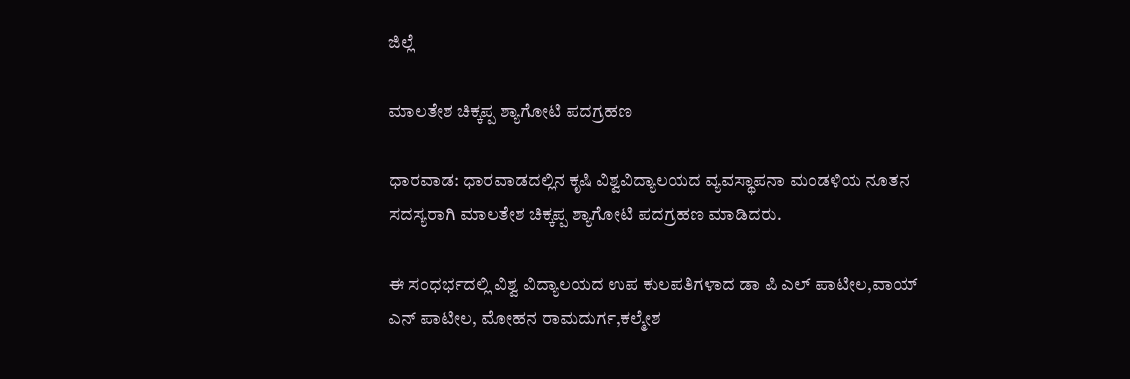ಜಿಲ್ಲೆ

ಮಾಲತೇಶ ಚಿಕ್ಕಪ್ಪ ಶ್ಯಾಗೋಟಿ ಪದಗ್ರಹಣ

ಧಾರವಾಡ: ಧಾರವಾಡದಲ್ಲಿನ ಕೃಷಿ ವಿಶ್ವವಿದ್ಯಾಲಯದ ವ್ಯವಸ್ಥಾಪನಾ ಮಂಡಳಿಯ ನೂತನ ಸದಸ್ಯರಾಗಿ ಮಾಲತೇಶ ಚಿಕ್ಕಪ್ಪ ಶ್ಯಾಗೋಟಿ ಪದಗ್ರಹಣ ಮಾಡಿದರು.

ಈ ಸಂಧರ್ಭದಲ್ಲಿ ವಿಶ್ವ ವಿದ್ಯಾಲಯದ ಉಪ ಕುಲಪತಿಗಳಾದ ಡಾ ಪಿ ಎಲ್ ಪಾಟೀಲ,ವಾಯ್ ಎನ್ ಪಾಟೀಲ, ಮೋಹನ ರಾಮದುರ್ಗ,ಕಲ್ಮೇಶ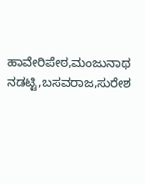ಹಾವೇರಿಪೇಠ,ಮಂಜುನಾಥ ನಡಟ್ಟಿ,ಬಸವರಾಜ,ಸುರೇಶ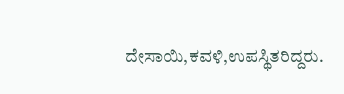ದೇಸಾಯಿ,ಕವಳಿ,ಉಪಸ್ಥಿತರಿದ್ದರು.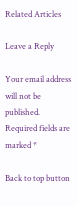Related Articles

Leave a Reply

Your email address will not be published. Required fields are marked *

Back to top button